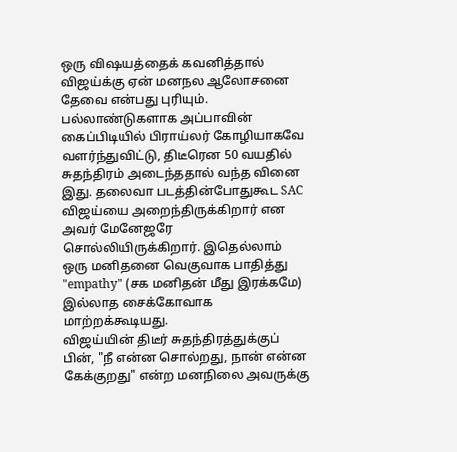ஒரு விஷயத்தைக் கவனித்தால் விஜய்க்கு ஏன் மனநல ஆலோசனை தேவை என்பது புரியும். பல்லாண்டுகளாக அப்பாவின் கைப்பிடியில் பிராய்லர் கோழியாகவே வளர்ந்துவிட்டு, திடீரென 50 வயதில் சுதந்திரம் அடைந்ததால் வந்த வினை இது. தலைவா படத்தின்போதுகூட SAC விஜய்யை அறைந்திருக்கிறார் என அவர் மேனேஜரே சொல்லியிருக்கிறார். இதெல்லாம் ஒரு மனிதனை வெகுவாக பாதித்து "empathy" (சக மனிதன் மீது இரக்கமே) இல்லாத சைக்கோவாக மாற்றக்கூடியது.
விஜய்யின் திடீர் சுதந்திரத்துக்குப் பின், "நீ என்ன சொல்றது, நான் என்ன கேக்குறது" என்ற மனநிலை அவருக்கு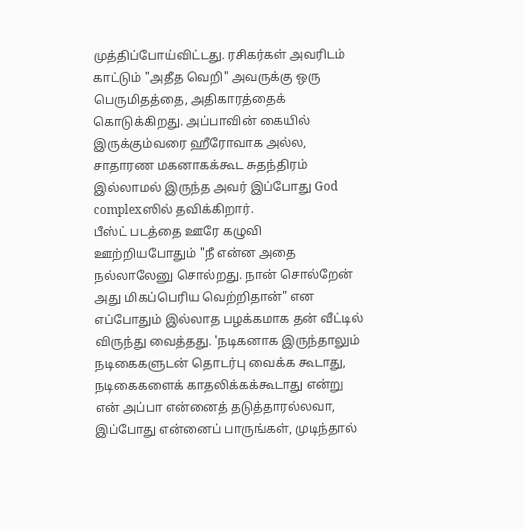முத்திப்போய்விட்டது. ரசிகர்கள் அவரிடம் காட்டும் "அதீத வெறி" அவருக்கு ஒரு பெருமிதத்தை, அதிகாரத்தைக் கொடுக்கிறது. அப்பாவின் கையில் இருக்கும்வரை ஹீரோவாக அல்ல, சாதாரண மகனாகக்கூட சுதந்திரம் இல்லாமல் இருந்த அவர் இப்போது God complexஸில் தவிக்கிறார்.
பீஸ்ட் படத்தை ஊரே கழுவி ஊற்றியபோதும் "நீ என்ன அதை நல்லாலேனு சொல்றது. நான் சொல்றேன் அது மிகப்பெரிய வெற்றிதான்" என எப்போதும் இல்லாத பழக்கமாக தன் வீட்டில் விருந்து வைத்தது. 'நடிகனாக இருந்தாலும் நடிகைகளுடன் தொடர்பு வைக்க கூடாது, நடிகைகளைக் காதலிக்கக்கூடாது என்று என் அப்பா என்னைத் தடுத்தாரல்லவா, இப்போது என்னைப் பாருங்கள், முடிந்தால்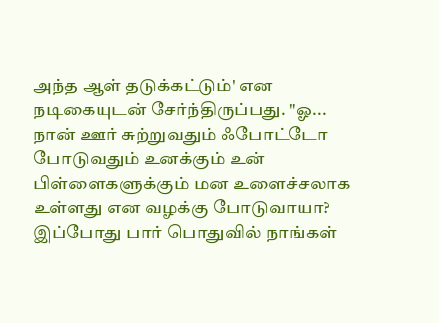அந்த ஆள் தடுக்கட்டும்' என நடிகையுடன் சேர்ந்திருப்பது. "ஓ... நான் ஊர் சுற்றுவதும் ஃபோட்டோ போடுவதும் உனக்கும் உன் பிள்ளைகளுக்கும் மன உளைச்சலாக உள்ளது என வழக்கு போடுவாயா? இப்போது பார் பொதுவில் நாங்கள்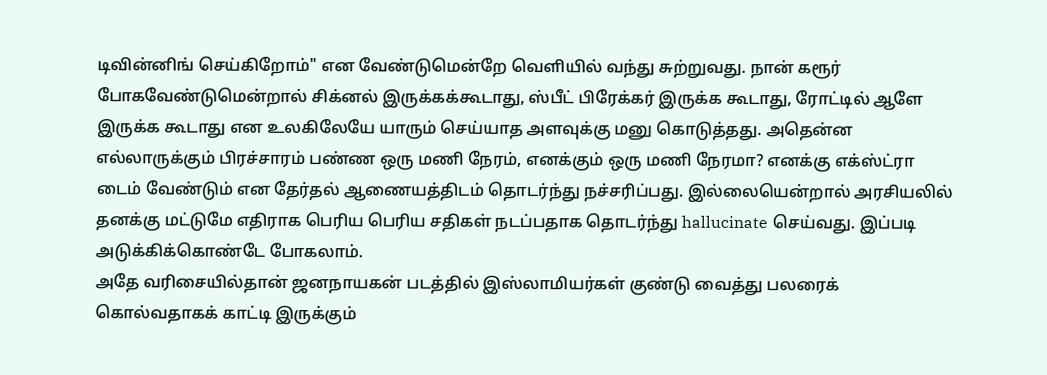டிவின்னிங் செய்கிறோம்" என வேண்டுமென்றே வெளியில் வந்து சுற்றுவது. நான் கரூர் போகவேண்டுமென்றால் சிக்னல் இருக்கக்கூடாது, ஸ்பீட் பிரேக்கர் இருக்க கூடாது, ரோட்டில் ஆளே இருக்க கூடாது என உலகிலேயே யாரும் செய்யாத அளவுக்கு மனு கொடுத்தது. அதென்ன எல்லாருக்கும் பிரச்சாரம் பண்ண ஒரு மணி நேரம், எனக்கும் ஒரு மணி நேரமா? எனக்கு எக்ஸ்ட்ரா டைம் வேண்டும் என தேர்தல் ஆணையத்திடம் தொடர்ந்து நச்சரிப்பது. இல்லையென்றால் அரசியலில் தனக்கு மட்டுமே எதிராக பெரிய பெரிய சதிகள் நடப்பதாக தொடர்ந்து hallucinate செய்வது. இப்படி அடுக்கிக்கொண்டே போகலாம்.
அதே வரிசையில்தான் ஜனநாயகன் படத்தில் இஸ்லாமியர்கள் குண்டு வைத்து பலரைக் கொல்வதாகக் காட்டி இருக்கும்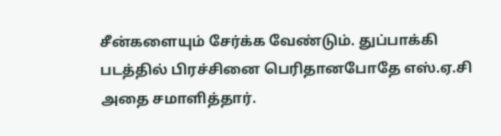சீன்களையும் சேர்க்க வேண்டும். துப்பாக்கி படத்தில் பிரச்சினை பெரிதானபோதே எஸ்.ஏ.சி அதை சமாளித்தார்.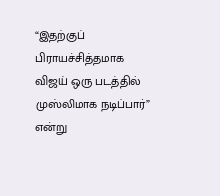“இதற்குப் பிராயச்சித்தமாக விஜய் ஒரு படத்தில் முஸ்லிமாக நடிப்பார்” என்று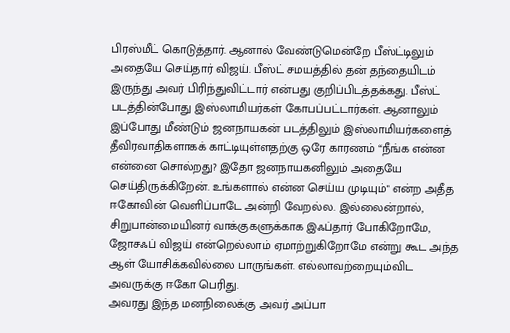பிரஸ்மீட் கொடுத்தார். ஆனால் வேண்டுமென்றே பீஸ்ட்டிலும் அதையே செய்தார் விஜய். பீஸ்ட் சமயத்தில் தன் தந்தையிடம் இருந்து அவர் பிரிந்துவிட்டார் என்பது குறிப்பிடத்தக்கது. பீஸ்ட் படத்தின்போது இஸ்லாமியர்கள் கோபப்பட்டார்கள். ஆனாலும் இப்போது மீண்டும் ஜனநாயகன் படத்திலும் இஸ்லாமியர்களைத் தீவிரவாதிகளாகக் காட்டியுள்ளதற்கு ஒரே காரணம் “நீங்க என்ன என்னை சொல்றது? இதோ ஜனநாயகனிலும் அதையே செய்திருக்கிறேன். உங்களால் என்ன செய்ய முடியும்" என்ற அதீத ஈகோவின் வெளிப்பாடே அன்றி வேறல்ல. இல்லைன்றால், சிறுபான்மையினர் வாக்குகளுக்காக இஃப்தார் போகிறோமே, ஜோசஃப் விஜய் என்றெல்லாம் ஏமாற்றுகிறோமே என்று கூட அந்த ஆள் யோசிக்கவில்லை பாருங்கள். எல்லாவற்றையும்விட அவருக்கு ஈகோ பெரிது.
அவரது இந்த மனநிலைக்கு அவர் அப்பா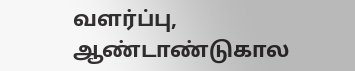வளர்ப்பு, ஆண்டாண்டுகால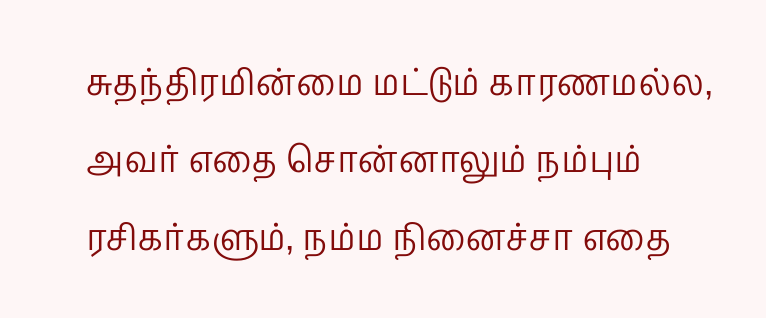சுதந்திரமின்மை மட்டும் காரணமல்ல, அவர் எதை சொன்னாலும் நம்பும் ரசிகர்களும், நம்ம நினைச்சா எதை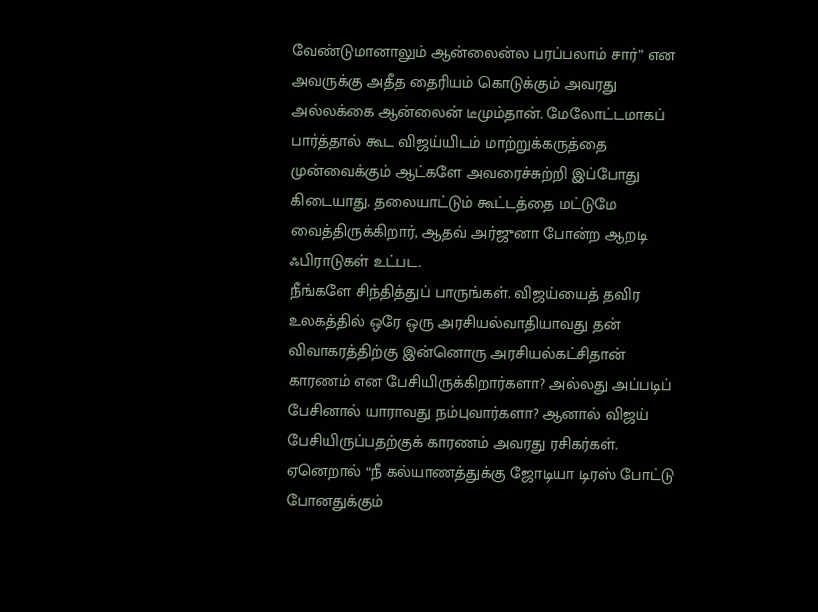வேண்டுமானாலும் ஆன்லைன்ல பரப்பலாம் சார்” என அவருக்கு அதீத தைரியம் கொடுக்கும் அவரது அல்லக்கை ஆன்லைன் டீமும்தான். மேலோட்டமாகப் பார்த்தால் கூட விஜய்யிடம் மாற்றுக்கருத்தை முன்வைக்கும் ஆட்களே அவரைச்சுற்றி இப்போது கிடையாது. தலையாட்டும் கூட்டத்தை மட்டுமே வைத்திருக்கிறார், ஆதவ் அர்ஜுனா போன்ற ஆறடி ஃபிராடுகள் உட்பட.
நீங்களே சிந்தித்துப் பாருங்கள். விஜய்யைத் தவிர உலகத்தில் ஒரே ஒரு அரசியல்வாதியாவது தன் விவாகரத்திற்கு இன்னொரு அரசியல்கட்சிதான் காரணம் என பேசியிருக்கிறார்களா? அல்லது அப்படிப் பேசினால் யாராவது நம்புவார்களா? ஆனால் விஜய் பேசியிருப்பதற்குக் காரணம் அவரது ரசிகர்கள். ஏனெறால் “நீ கல்யாணத்துக்கு ஜோடியா டிரஸ் போட்டு போனதுக்கும்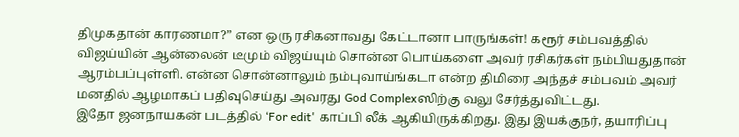திமுகதான் காரணமா?” என ஒரு ரசிகனாவது கேட்டானா பாருங்கள்! கரூர் சம்பவத்தில் விஜய்யின் ஆன்லைன் டீமும் விஜய்யும் சொன்ன பொய்களை அவர் ரசிகர்கள் நம்பியதுதான் ஆரம்பப்புள்ளி. என்ன சொன்னாலும் நம்புவாய்ங்கடா என்ற திமிரை அந்தச் சம்பவம் அவர் மனதில் ஆழமாகப் பதிவுசெய்து அவரது God Complexஸிற்கு வலு சேர்த்துவிட்டது.
இதோ ஜனநாயகன் படத்தில் ‘For edit' காப்பி லீக் ஆகியிருக்கிறது. இது இயக்குநர், தயாரிப்பு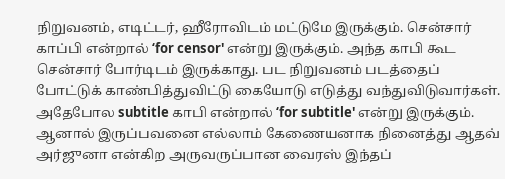நிறுவனம், எடிட்டர், ஹீரோவிடம் மட்டுமே இருக்கும். சென்சார் காப்பி என்றால் ‘for censor' என்று இருக்கும். அந்த காபி கூட சென்சார் போர்டிடம் இருக்காது. பட நிறுவனம் படத்தைப் போட்டுக் காண்பித்துவிட்டு கையோடு எடுத்து வந்துவிடுவார்கள். அதேபோல subtitle காபி என்றால் ‘for subtitle' என்று இருக்கும். ஆனால் இருப்பவனை எல்லாம் கேணையனாக நினைத்து ஆதவ் அர்ஜுனா என்கிற அருவருப்பான வைரஸ் இந்தப்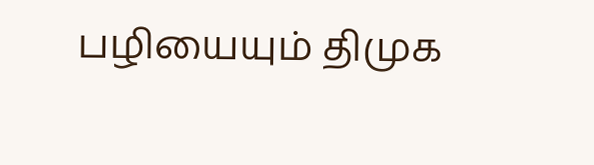பழியையும் திமுக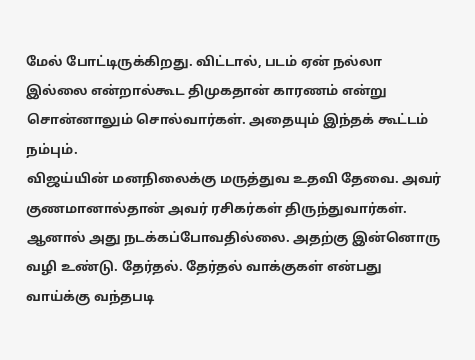மேல் போட்டிருக்கிறது. விட்டால், படம் ஏன் நல்லா இல்லை என்றால்கூட திமுகதான் காரணம் என்று சொன்னாலும் சொல்வார்கள். அதையும் இந்தக் கூட்டம் நம்பும்.
விஜய்யின் மனநிலைக்கு மருத்துவ உதவி தேவை. அவர் குணமானால்தான் அவர் ரசிகர்கள் திருந்துவார்கள். ஆனால் அது நடக்கப்போவதில்லை. அதற்கு இன்னொரு வழி உண்டு. தேர்தல். தேர்தல் வாக்குகள் என்பது வாய்க்கு வந்தபடி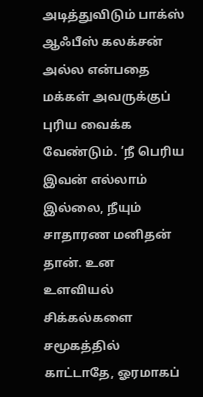அடித்துவிடும் பாக்ஸ் ஆஃபீஸ் கலக்சன் அல்ல என்பதை மக்கள் அவருக்குப் புரிய வைக்க வேண்டும். ’நீ பெரிய இவன் எல்லாம் இல்லை, நீயும் சாதாரண மனிதன் தான். உன உளவியல் சிக்கல்களை சமூகத்தில் காட்டாதே, ஓரமாகப்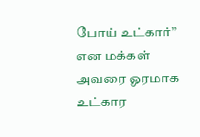போய் உட்கார்” என மக்கள் அவரை ஓரமாக உட்கார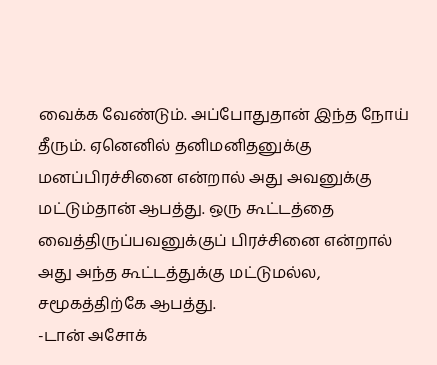வைக்க வேண்டும். அப்போதுதான் இந்த நோய் தீரும். ஏனெனில் தனிமனிதனுக்கு மனப்பிரச்சினை என்றால் அது அவனுக்கு மட்டும்தான் ஆபத்து. ஒரு கூட்டத்தை வைத்திருப்பவனுக்குப் பிரச்சினை என்றால் அது அந்த கூட்டத்துக்கு மட்டுமல்ல, சமூகத்திற்கே ஆபத்து.
-டான் அசோக்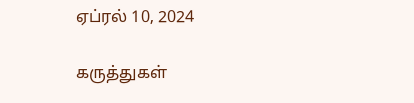ஏப்ரல் 10, 2024

கருத்துகள்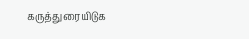கருத்துரையிடுக